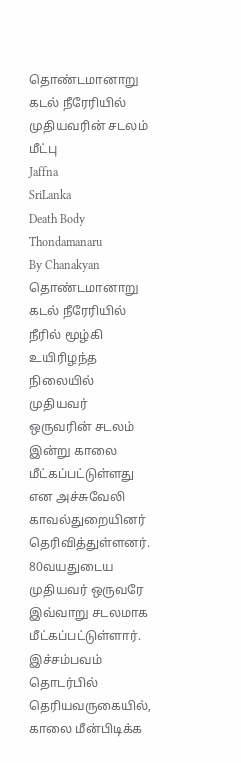தொண்டமானாறு கடல் நீரேரியில் முதியவரின் சடலம் மீட்பு
Jaffna
SriLanka
Death Body
Thondamanaru
By Chanakyan
தொண்டமானாறு கடல் நீரேரியில் நீரில் மூழ்கி உயிரிழந்த நிலையில் முதியவர் ஒருவரின் சடலம் இன்று காலை மீட்கப்பட்டுள்ளது என அச்சுவேலி காவல்துறையினர் தெரிவித்துள்ளனர்.
80வயதுடைய முதியவர் ஒருவரே இவ்வாறு சடலமாக மீட்கப்பட்டுள்ளார்.
இச்சம்பவம் தொடர்பில் தெரியவருகையில்,
காலை மீன்பிடிக்க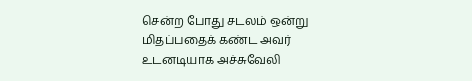சென்ற போது சடலம் ஒன்று மிதப்பதைக் கண்ட அவர் உடனடியாக அச்சுவேலி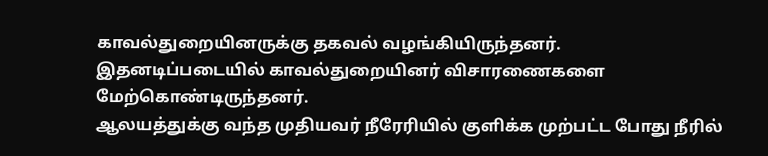காவல்துறையினருக்கு தகவல் வழங்கியிருந்தனர்.
இதனடிப்படையில் காவல்துறையினர் விசாரணைகளை மேற்கொண்டிருந்தனர்.
ஆலயத்துக்கு வந்த முதியவர் நீரேரியில் குளிக்க முற்பட்ட போது நீரில்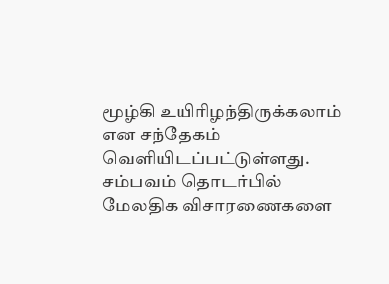மூழ்கி உயிரிழந்திருக்கலாம் என சந்தேகம் வெளியிடப்பட்டுள்ளது.
சம்பவம் தொடர்பில் மேலதிக விசாரணைகளை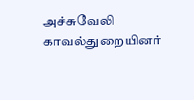அச்சுவேலி காவல்துறையினர்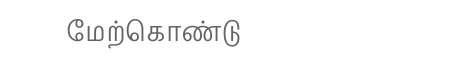மேற்கொண்டு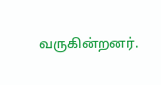வருகின்றனர்.